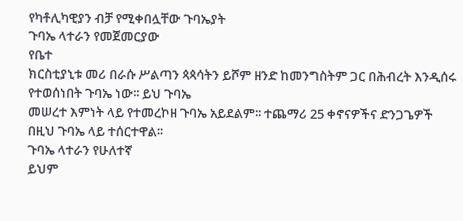የካቶሊካዊያን ብቻ የሚቀበሏቸው ጉባኤያት
ጉባኤ ላተራን የመጀመርያው
የቤተ
ክርስቲያኒቱ መሪ በራሱ ሥልጣን ጳጳሳትን ይሾም ዘንድ ከመንግስትም ጋር በሕብረት እንዲሰሩ የተወሰነበት ጉባኤ ነው፡፡ ይህ ጉባኤ
መሠረተ እምነት ላይ የተመረኮዘ ጉባኤ አይደልም፡፡ ተጨማሪ 25 ቀኖናዎችና ድንጋጌዎች በዚህ ጉባኤ ላይ ተሰርተዋል፡፡
ጉባኤ ላተራን የሁለተኛ
ይህም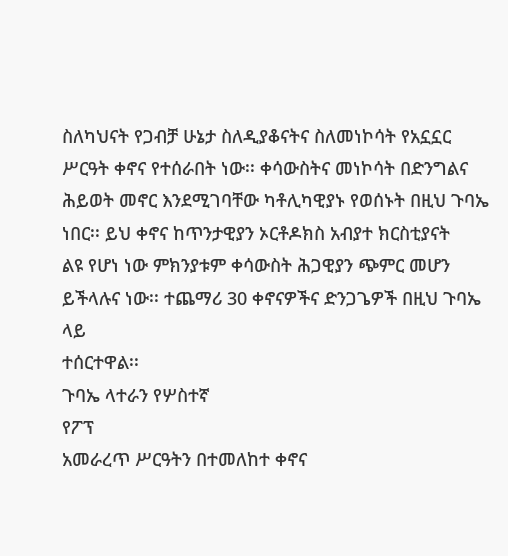ስለካህናት የጋብቻ ሁኔታ ስለዲያቆናትና ስለመነኮሳት የአኗኗር ሥርዓት ቀኖና የተሰራበት ነው፡፡ ቀሳውስትና መነኮሳት በድንግልና
ሕይወት መኖር እንደሚገባቸው ካቶሊካዊያኑ የወሰኑት በዚህ ጉባኤ ነበር፡፡ ይህ ቀኖና ከጥንታዊያን ኦርቶዶክስ አብያተ ክርስቲያናት
ልዩ የሆነ ነው ምክንያቱም ቀሳውስት ሕጋዊያን ጭምር መሆን ይችላሉና ነው፡፡ ተጨማሪ 30 ቀኖናዎችና ድንጋጌዎች በዚህ ጉባኤ ላይ
ተሰርተዋል፡፡
ጉባኤ ላተራን የሦስተኛ
የፖፕ
አመራረጥ ሥርዓትን በተመለከተ ቀኖና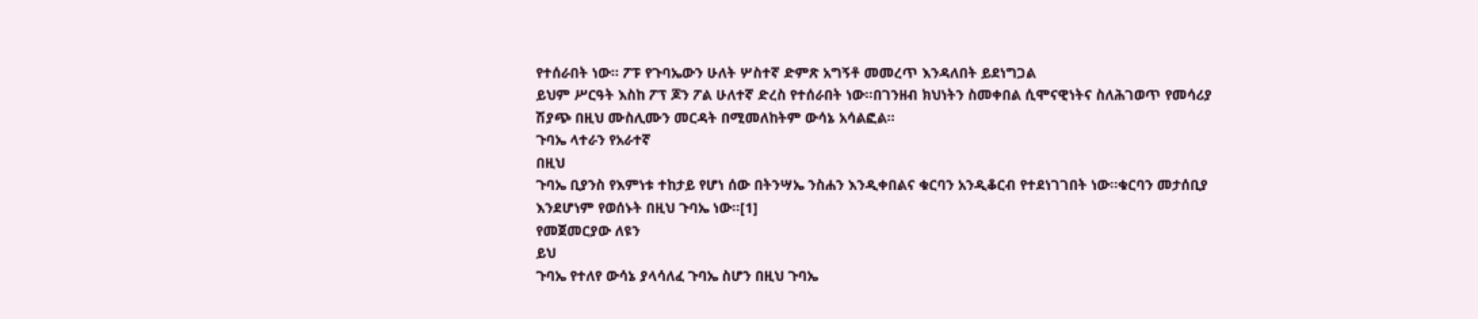የተሰራበት ነው፡፡ ፖፑ የጉባኤውን ሁለት ሦስተኛ ድምጽ አግኝቶ መመረጥ እንዳለበት ይደነግጋል
ይህም ሥርዓት እስከ ፖፕ ጆን ፖል ሁለተኛ ድረስ የተሰራበት ነው፡፡በገንዘብ ክህነትን ስመቀበል ሲሞናዊነትና ስለሕገወጥ የመሳሪያ
ሽያጭ በዚህ ሙስሊሙን መርዳት በሚመለከትም ውሳኔ አሳልፎል፡፡
ጉባኤ ላተራን የአራተኛ
በዚህ
ጉባኤ ቢያንስ የእምነቱ ተከታይ የሆነ ሰው በትንሣኤ ንስሐን እንዲቀበልና ቁርባን አንዲቆርብ የተደነገገበት ነው፡፡ቁርባን መታሰቢያ
እንደሆነም የወሰኑት በዚህ ጉባኤ ነው፡፡[1]
የመጀመርያው ለዩን
ይህ
ጉባኤ የተለየ ውሳኔ ያላሳለፈ ጉባኤ ስሆን በዚህ ጉባኤ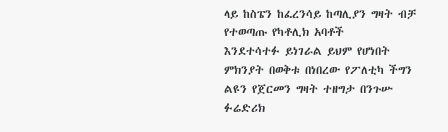ላይ ከስፔን ከፈረንሳይ ከጣሊያን ግዛት ብቻ የተወጣጡ የካቶሊክ አባቶች
እንደተሳተፉ ይነገራል ይህም የሆነበት ምክንያት በወቅቱ በነበረው የፖለቲካ ችግን ልዩን የጀርመን ግዛት ተዘግታ በንጉሡ ፉሬድሪክ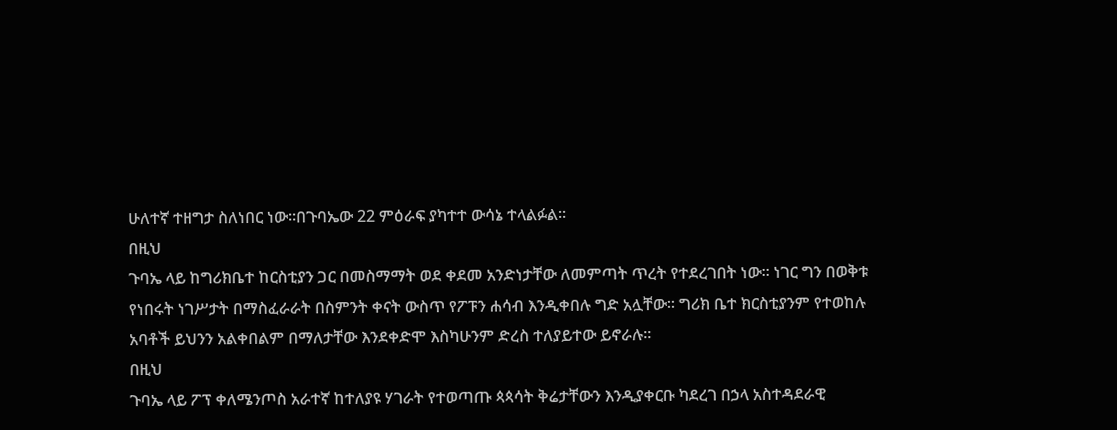ሁለተኛ ተዘግታ ስለነበር ነው፡፡በጉባኤው 22 ምዕራፍ ያካተተ ውሳኔ ተላልፉል፡፡
በዚህ
ጉባኤ ላይ ከግሪክቤተ ከርስቲያን ጋር በመስማማት ወደ ቀደመ አንድነታቸው ለመምጣት ጥረት የተደረገበት ነው፡፡ ነገር ግን በወቅቱ
የነበሩት ነገሥታት በማስፈራራት በስምንት ቀናት ውስጥ የፖፑን ሐሳብ እንዲቀበሉ ግድ አሏቸው፡፡ ግሪክ ቤተ ክርስቲያንም የተወከሉ
አባቶች ይህንን አልቀበልም በማለታቸው እንደቀድሞ እስካሁንም ድረስ ተለያይተው ይኖራሉ፡፡
በዚህ
ጉባኤ ላይ ፖፕ ቀለሜንጦስ አራተኛ ከተለያዩ ሃገራት የተወጣጡ ጳጳሳት ቅሬታቸውን እንዲያቀርቡ ካደረገ በኃላ አስተዳደራዊ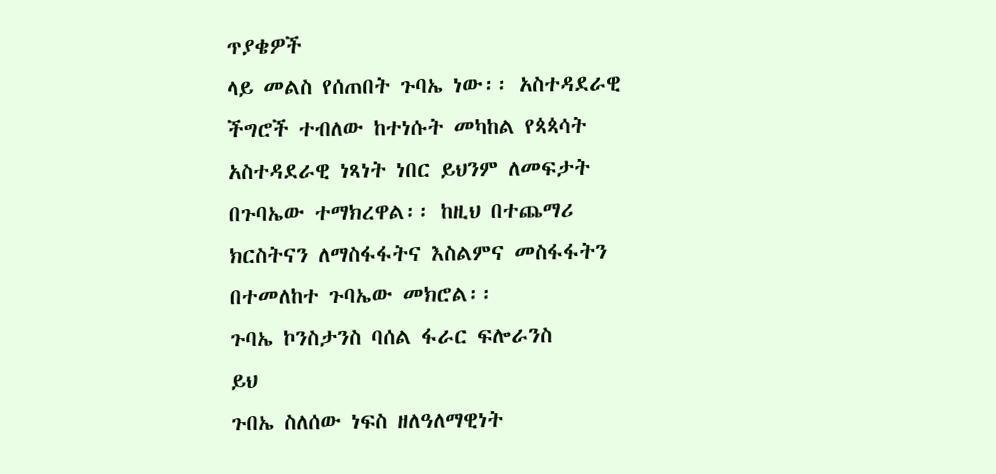ጥያቄዎች
ላይ መልስ የሰጠበት ጉባኤ ነው፡፡ አስተዳደራዊ ችግሮች ተብለው ከተነሱት መካከል የጳጳሳት አስተዳደራዊ ነጻነት ነበር ይህንም ለመፍታት
በጉባኤው ተማክረዋል፡፡ ከዚህ በተጨማሪ ክርስትናን ለማስፋፋትና እስልምና መስፋፋትን በተመለከተ ጉባኤው መክሮል፡፡
ጉባኤ ኮንስታንስ ባሰል ፋራር ፍሎራንስ
ይህ
ጉበኤ ስለሰው ነፍስ ዘለዓለማዊነት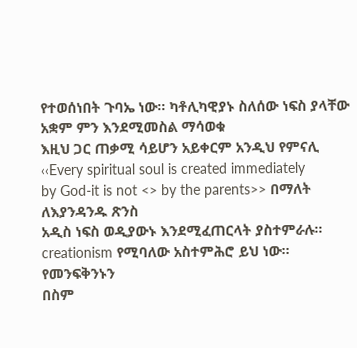የተወሰነበት ጉባኤ ነው፡፡ ካቶሊካዊያኑ ስለሰው ነፍስ ያላቸው አቋም ምን እንደሚመስል ማሳወቁ
እዚህ ጋር ጠቃሚ ሳይሆን አይቀርም አንዲህ የምናሊ ‹‹Every spiritual soul is created immediately
by God-it is not <> by the parents>> በማለት ለእያንዳንዱ ጽንስ
አዲስ ነፍስ ወዲያውኑ እንደሚፈጠርላት ያስተምራሉ፡፡ creationism የሚባለው አስተምሕሮ ይህ ነው፡፡
የመንፍቅንኑን
በስም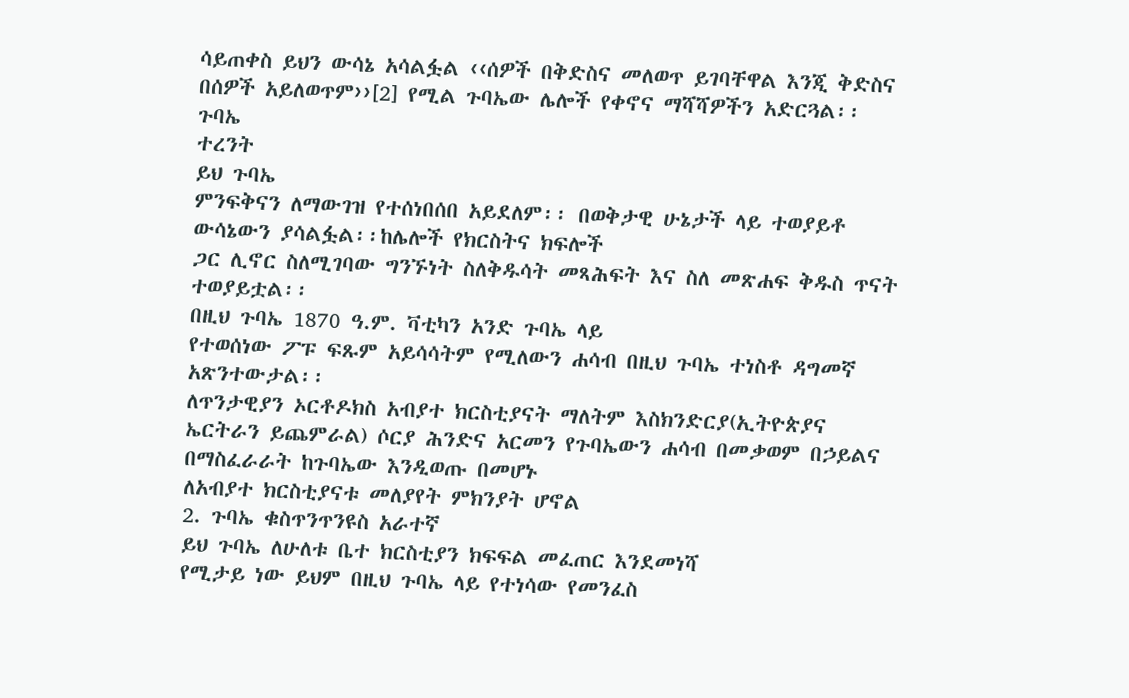ሳይጠቀስ ይህን ውሳኔ አሳልፏል ‹‹ሰዎች በቅድስና መለወጥ ይገባቸዋል እንጂ ቅድስና በሰዎች አይለወጥም››[2] የሚል ጉባኤው ሌሎች የቀኖና ማሻሻዎችን አድርጓል፡፡
ጉባኤ
ተረንት
ይህ ጉባኤ
ምንፍቅናን ለማውገዝ የተሰነበሰበ አይደለም፡፡ በወቅታዊ ሁኔታች ላይ ተወያይቶ ውሳኔውን ያሳልፏል፡፡ከሌሎች የክርስትና ክፍሎች
ጋር ሊኖር ስለሚገባው ግንኙነት ስለቅዱሳት መጻሕፍት እና ስለ መጽሐፍ ቅዱስ ጥናት ተወያይቷል፡፡
በዚህ ጉባኤ 1870 ዓ.ም. ቫቲካን አንድ ጉባኤ ላይ
የተወሰነው ፖፑ ፍጹም አይሳሳትም የሚለውን ሐሳብ በዚህ ጉባኤ ተነስቶ ዳግመኛ አጽንተውታል፡፡
ለጥንታዊያን ኦርቶዶክስ አብያተ ክርስቲያናት ማለትም እስክንድርያ(ኢትዮጵያና
ኤርትራን ይጨምራል) ሶርያ ሕንድና አርመን የጉባኤውን ሐሳብ በመቃወም በኃይልና በማስፈራራት ከጉባኤው እንዲወጡ በመሆኑ
ለአብያተ ክርስቲያናቱ መለያየት ምክንያት ሆኖል
2. ጉባኤ ቁስጥንጥንዩስ አራተኛ
ይህ ጉባኤ ለሁለቱ ቤተ ክርስቲያን ክፍፍል መፈጠር እንደመነሻ
የሚታይ ነው ይህም በዚህ ጉባኤ ላይ የተነሳው የመንፈስ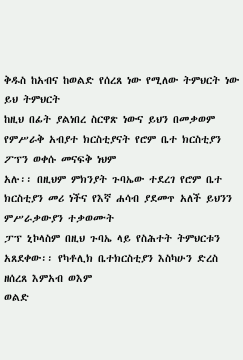ቅዱስ ከአብና ከወልድ የሰረጸ ነው የሚለው ትምህርት ነው ይህ ትምህርት
ከዚህ በፊት ያልነበረ ስርዋጽ ነውና ይህን በመቃወም የምሥራቅ አብያተ ክርስቲያናት የሮም ቤተ ክርስቲያን ፖፕን ወቀሱ መናፍቅ ነህም
አሉ፡፡ በዚህም ምክንያት ጉባኤው ተደረገ የሮም ቤተ ክርስቲያን መሪ ነችና የእኛ ሐሳብ ያደመጥ አለች ይህንን ምሥራቃውያን ተቃወሙት
ፓፕ ኒኮላስም በዚህ ጉባኤ ላይ የስሕተት ትምህርቱን አጸደቀው፡፡ የካቶሊክ ቤተክርስቲያን እስካሁን ድረስ ዘሰረጸ እምአብ ወእም
ወልድ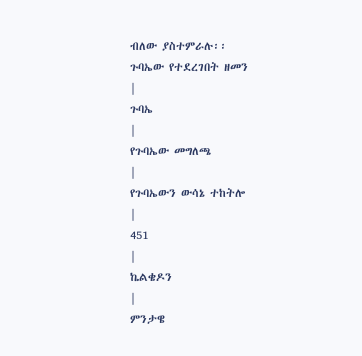ብለው ያስተምራሉ፡፡
ጉባኤው የተደረገበት ዘመን
|
ጉባኤ
|
የጉባኤው መግለጫ
|
የጉባኤውን ውሳኔ ተከትሎ
|
451
|
ኬልቄዶን
|
ምንታዌ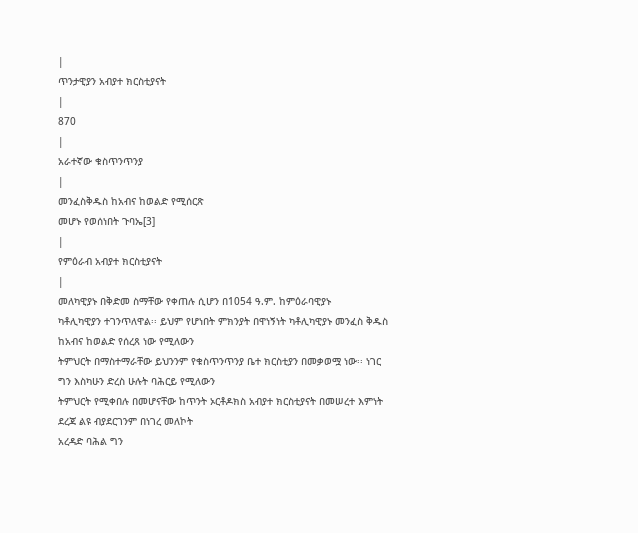|
ጥንታዊያን አብያተ ክርስቲያናት
|
870
|
አራተኛው ቁስጥንጥንያ
|
መንፈስቅዱስ ከአብና ከወልድ የሚሰርጽ
መሆኑ የወሰነበት ጉባኤ[3]
|
የምዕራብ አብያተ ክርስቲያናት
|
መለካዊያኑ በቅድመ ስማቸው የቀጠሉ ሲሆን በ1054 ዓ.ም. ከምዕራባዊያኑ
ካቶሊካዊያን ተገንጥለዋል፡፡ ይህም የሆነበት ምክንያት በዋነኝነት ካቶሊካዊያኑ መንፈስ ቅዱስ ከአብና ከወልድ የሰረጸ ነው የሚለውን
ትምህርት በማስተማራቸው ይህንንም የቁስጥንጥንያ ቤተ ክርስቲያን በመቃወሟ ነው፡፡ ነገር ግን እስካሁን ድረስ ሁሉት ባሕርይ የሚለውን
ትምህርት የሚቀበሉ በመሆናቸው ከጥንት ኦርቶዶክስ አብያተ ክርስቲያናት በመሠረተ እምነት ደረጃ ልዩ ብያደርገንም በነገረ መለኮት
አረዳድ ባሕል ግን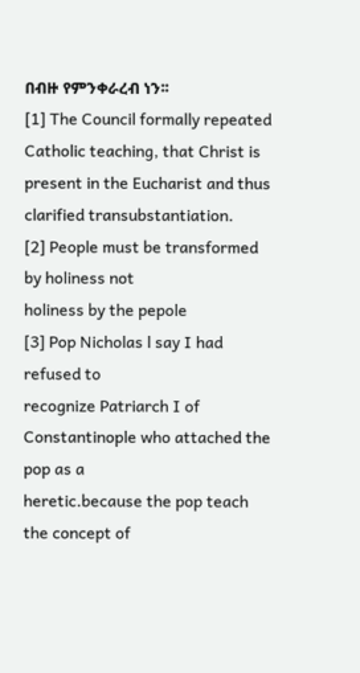በብዙ የምንቀራረብ ነን፡፡
[1] The Council formally repeated
Catholic teaching, that Christ is present in the Eucharist and thus clarified transubstantiation.
[2] People must be transformed by holiness not
holiness by the pepole
[3] Pop Nicholas l say I had refused to
recognize Patriarch I of Constantinople who attached the pop as a
heretic.because the pop teach the concept of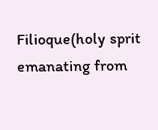Filioque(holy sprit emanating from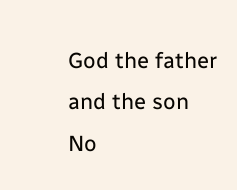God the father and the son
No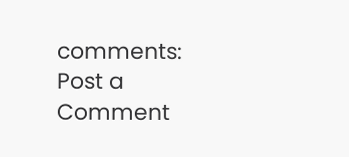comments:
Post a Comment